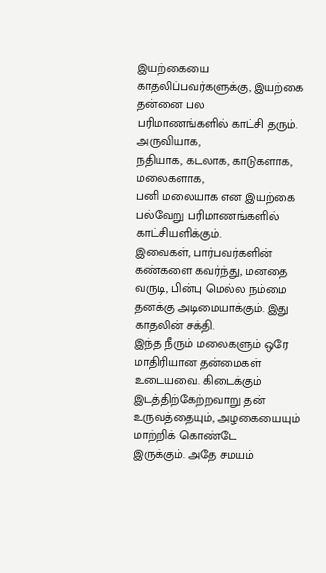இயற்கையை காதலிப்பவர்களுக்கு, இயற்கை தன்னை பல
பரிமாணங்களில் காட்சி தரும். அருவியாக,
நதியாக, கடலாக, காடுகளாக, மலைகளாக,
பனி மலையாக என இயற்கை
பல்வேறு பரிமாணங்களில் காட்சியளிக்கும்.
இவைகள், பார்பவர்களின் கண்களை கவர்ந்து, மனதை
வருடி, பின்பு மெல்ல நம்மை
தனக்கு அடிமையாக்கும். இது காதலின் சக்தி.
இந்த நீரும் மலைகளும் ஒரே மாதிரியான தன்மைகள்
உடையவை. கிடைக்கும் இடத்திற்கேற்றவாறு தன் உருவத்தையும், அழகையையும் மாற்றிக் கொண்டே
இருக்கும். அதே சமயம்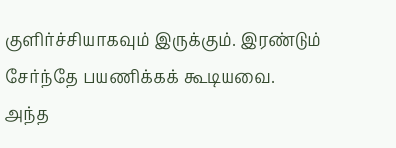குளிர்ச்சியாகவும் இருக்கும். இரண்டும் சேர்ந்தே பயணிக்கக் கூடியவை.
அந்த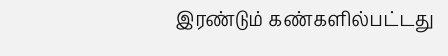இரண்டும் கண்களில்பட்டது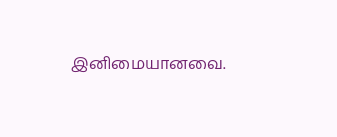இனிமையானவை.